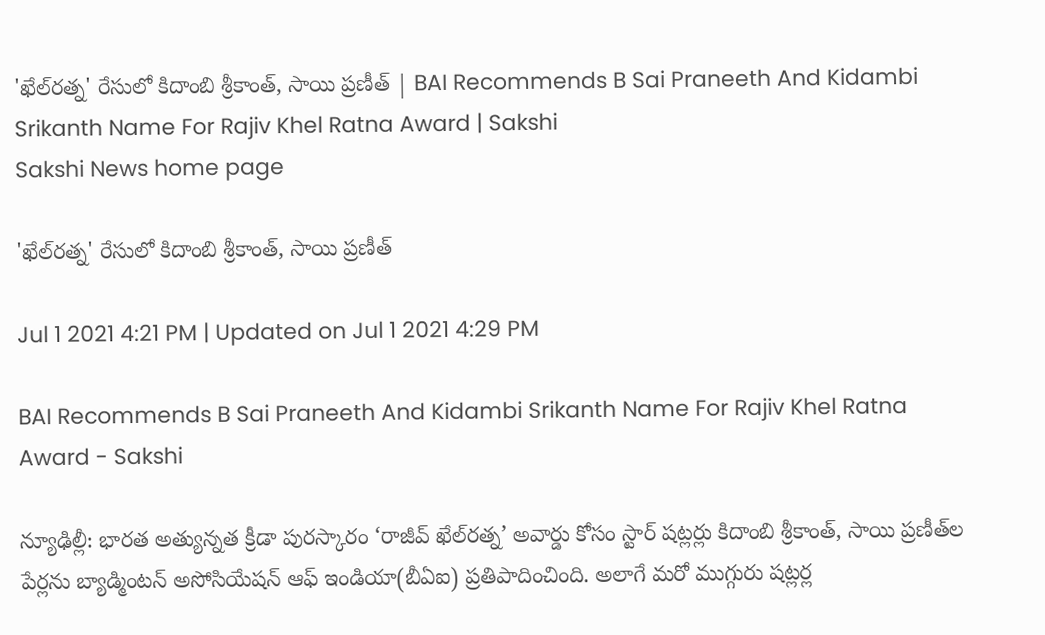'ఖేల్‌ర‌త్న' రేసులో కిదాంబి శ్రీకాంత్, సాయి ప్రణీత్ | BAI Recommends B Sai Praneeth And Kidambi Srikanth Name For Rajiv Khel Ratna Award | Sakshi
Sakshi News home page

'ఖేల్‌ర‌త్న' రేసులో కిదాంబి శ్రీకాంత్, సాయి ప్రణీత్

Jul 1 2021 4:21 PM | Updated on Jul 1 2021 4:29 PM

BAI Recommends B Sai Praneeth And Kidambi Srikanth Name For Rajiv Khel Ratna Award - Sakshi

న్యూఢిల్లీ: భారత అత్యున్నత క్రీడా పురస్కారం ‘రాజీవ్‌ ఖేల్‌రత్న’ అవార్డు కోసం స్టార్‌ షట్లర్లు కిదాంబి శ్రీకాంత్‌, సాయి ప్రణీత్‌ల పేర్లను బ్యాడ్మింట‌న్ అసోసియేష‌న్ ఆఫ్ ఇండియా(బీఏఐ) ప్రతిపాదించింది. అలాగే మ‌రో ముగ్గురు షట్లర్ల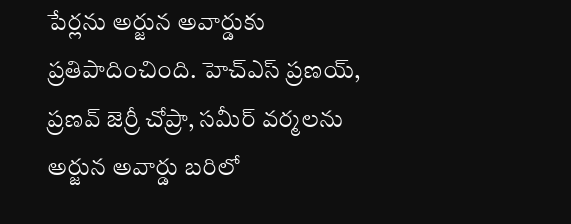పేర్లను అర్జున అవార్డుకు ప్రతిపాదించింది. హెచ్ఎస్ ప్రణ‌య్‌, ప్రణ‌వ్ జెర్రీ చోప్రా, స‌మీర్ వ‌ర్మలను అర్జున అవార్డు బరిలో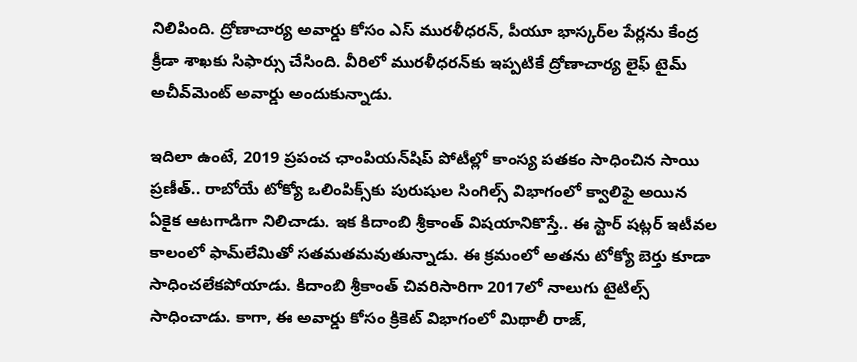నిలిపింది. ద్రోణాచార్య అవార్డు కోసం ఎస్ ముర‌ళీధ‌ర‌న్‌, పీయూ భాస్కర్‌ల పేర్లను కేంద్ర క్రీడా శాఖకు సిఫార్సు చేసింది. వీరిలో ముర‌ళీధ‌ర‌న్‌కు ఇప్పటికే ద్రోణాచార్య లైఫ్ టైమ్ అచీవ్‌మెంట్ అవార్డు అందుకున్నాడు.

ఇదిలా ఉంటే, 2019 ప్రపంచ ఛాంపియ‌న్‌షిప్‌ పోటీల్లో కాంస్య పతకం సాధించిన సాయి ప్రణీత్‌.. రాబోయే టోక్యో ఒలింపిక్స్‌కు పురుషుల సింగిల్స్ విభాగంలో క్వాలిఫై అయిన ఏకైక ఆటగాడిగా నిలిచాడు. ఇక కిదాంబి శ్రీకాంత్‌ విషయానికొస్తే.. ఈ స్టార్‌ షట్లర్‌ ఇటీవల కాలంలో ఫామ్‌లేమితో సతమతమవుతున్నాడు. ఈ క్రమంలో అతను టోక్యో బెర్తు కూడా సాధించలేకపోయాడు. కిదాంబి శ్రీకాంత్‌ చివరిసారిగా 2017లో నాలుగు టైటిల్స్ సాధించాడు. కాగా, ఈ అవార్డు కోసం క్రికెట్‌ విభాగంలో మిథాలీ రాజ్‌,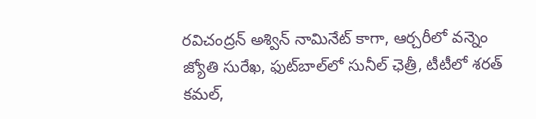రవిచంద్రన్‌ అశ్విన్‌ నామినేట్‌ కాగా, ఆర్చరీలో వన్నెం జ్యోతి సురేఖ, ఫుట్‌బాల్‌లో సునీల్‌ ఛెత్రీ, టీటీలో శరత్‌ కమల్‌,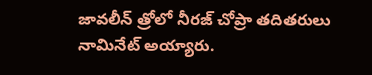జావలీన్‌ త్రోలో నీరజ్‌ చోప్రా తదితరులు నామినేట్‌ అయ్యారు.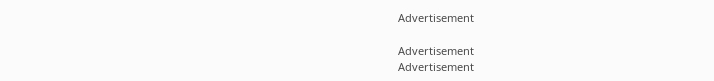Advertisement

Advertisement
Advertisement